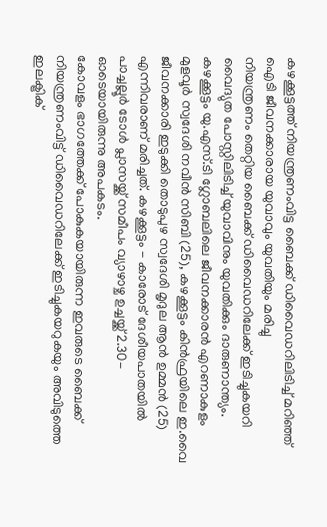കഴക്കൂട്ടത്ത് നിയന്ത്രണംവിട്ട ബൈക്ക് ഡിവൈഡറിലിടിച്ച് മറിഞ്ഞ് ഐടി ജീവനക്കാരായ യുവാവും യുവതിയും മരിച്ചു
നിയന്ത്രണം തെറ്റിയ ബൈക്ക് ഡിവൈഡറിലേക്ക് ഇടിച്ചുകയറി വൈദ്യുത പോസ്റ്റിലിടിച്ച് യുവാവിനും യുവതിക്കും ദാരുണാന്ത്യം. കഴക്കൂട്ടം യു.എസ്.ടി ഗ്ലോബലിലെ ജീവനക്കാരൻ എറണാകുളം മുളവൂർ സ്വദേശി നവീൻ സിബി (25), കഴക്കൂട്ടം കിൻഫ്രയിലെ ഇ.വൈ ജീവനക്കാരി ഇടുക്കി തൊടുപുഴ സ്വദേശി മൃദുല ആൻ ഉമ്മൻ (25) എന്നിവരാണ് മരിച്ചത്. കഴക്കൂട്ടം - കാരോട് ദേശീയപാതയിൽ പാച്ചല്ലൂർ ടോൾ പ്ലാസയ്ക്ക് സമീപം വ്യാഴാഴ്ച ഉച്ചയ്ക്ക് 2.30-ഓടെയായിരുന്നു അപകടം.
കോവളം ഭാഗത്തേക്ക് പോകുകയായിരുന്ന ഇവരുടെ ബൈക്ക് നിയന്ത്രണംവിട്ട് ഡിവൈഡറിലേക്ക് ഇടിച്ചുകയറുകയും അവിടുത്തെ ഇലക്ട്രിക്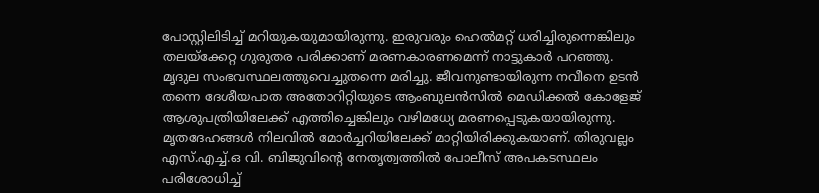പോസ്റ്റിലിടിച്ച് മറിയുകയുമായിരുന്നു. ഇരുവരും ഹെൽമറ്റ് ധരിച്ചിരുന്നെങ്കിലും തലയ്ക്കേറ്റ ഗുരുതര പരിക്കാണ് മരണകാരണമെന്ന് നാട്ടുകാർ പറഞ്ഞു. മൃദുല സംഭവസ്ഥലത്തുവെച്ചുതന്നെ മരിച്ചു. ജീവനുണ്ടായിരുന്ന നവീനെ ഉടൻ തന്നെ ദേശീയപാത അതോറിറ്റിയുടെ ആംബുലൻസിൽ മെഡിക്കൽ കോളേജ് ആശുപത്രിയിലേക്ക് എത്തിച്ചെങ്കിലും വഴിമധ്യേ മരണപ്പെടുകയായിരുന്നു.
മൃതദേഹങ്ങൾ നിലവിൽ മോർച്ചറിയിലേക്ക് മാറ്റിയിരിക്കുകയാണ്. തിരുവല്ലം എസ്.എച്ച്.ഒ വി. ബിജുവിന്റെ നേതൃത്വത്തിൽ പോലീസ് അപകടസ്ഥലം പരിശോധിച്ച്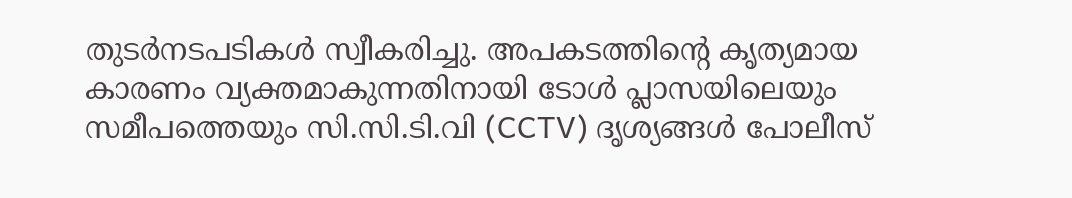തുടർനടപടികൾ സ്വീകരിച്ചു. അപകടത്തിന്റെ കൃത്യമായ കാരണം വ്യക്തമാകുന്നതിനായി ടോൾ പ്ലാസയിലെയും സമീപത്തെയും സി.സി.ടി.വി (CCTV) ദൃശ്യങ്ങൾ പോലീസ്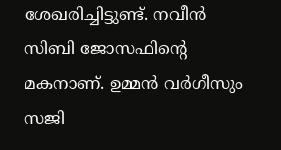ശേഖരിച്ചിട്ടുണ്ട്. നവീൻ സിബി ജോസഫിന്റെ മകനാണ്. ഉമ്മൻ വർഗീസും സജി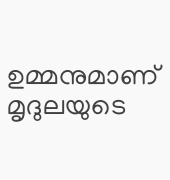ഉമ്മനുമാണ് മൃദുലയുടെ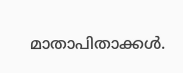മാതാപിതാക്കൾ.